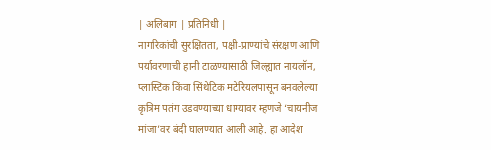| अलिबाग | प्रतिनिधी |
नागरिकांची सुरक्षितता, पक्षी-प्राण्यांचे संरक्षण आणि पर्यावरणाची हानी टाळण्यासाठी जिल्ह्यात नायलॉन, प्लास्टिक किंवा सिंथेटिक मटेरियलपासून बनवलेल्या कृत्रिम पतंग उडवण्याच्या धाग्यावर म्हणजे ‘चायनीज मांजा’वर बंदी घालण्यात आली आहे. हा आदेश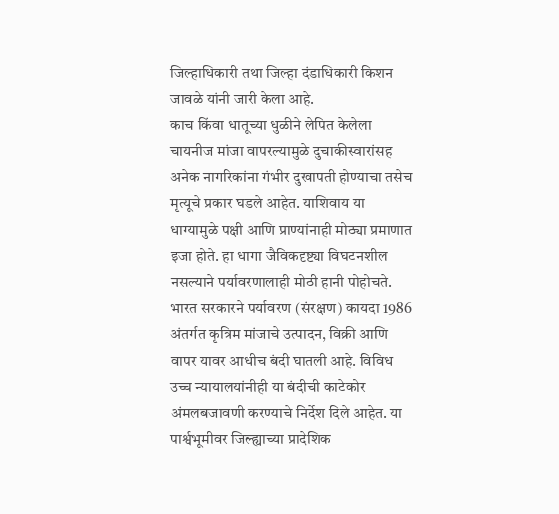जिल्हाधिकारी तथा जिल्हा दंडाधिकारी किशन जावळे यांनी जारी केला आहे.
काच किंवा धातूच्या धुळीने लेपित केलेला चायनीज मांजा वापरल्यामुळे दुचाकीस्वारांसह अनेक नागरिकांना गंभीर दुखापती होण्याचा तसेच मृत्यूचे प्रकार घडले आहेत. याशिवाय या धाग्यामुळे पक्षी आणि प्राण्यांनाही मोठ्या प्रमाणात इजा होते. हा धागा जैविकदृष्ट्या विघटनशील नसल्याने पर्यावरणालाही मोठी हानी पोहोचते.
भारत सरकारने पर्यावरण (संरक्षण) कायदा 1986 अंतर्गत कृत्रिम मांजाचे उत्पादन, विक्री आणि वापर यावर आधीच बंदी घातली आहे. विविध उच्च न्यायालयांनीही या बंदीची काटेकोर अंमलबजावणी करण्याचे निर्देश दिले आहेत. या पार्श्वभूमीवर जिल्ह्याच्या प्रादेशिक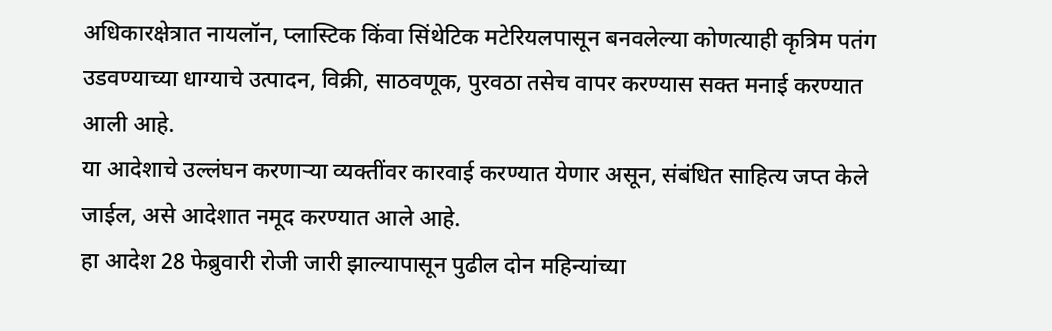अधिकारक्षेत्रात नायलॉन, प्लास्टिक किंवा सिंथेटिक मटेरियलपासून बनवलेल्या कोणत्याही कृत्रिम पतंग उडवण्याच्या धाग्याचे उत्पादन, विक्री, साठवणूक, पुरवठा तसेच वापर करण्यास सक्त मनाई करण्यात आली आहे.
या आदेशाचे उल्लंघन करणाऱ्या व्यक्तींवर कारवाई करण्यात येणार असून, संबंधित साहित्य जप्त केले जाईल, असे आदेशात नमूद करण्यात आले आहे.
हा आदेश 28 फेब्रुवारी रोजी जारी झाल्यापासून पुढील दोन महिन्यांच्या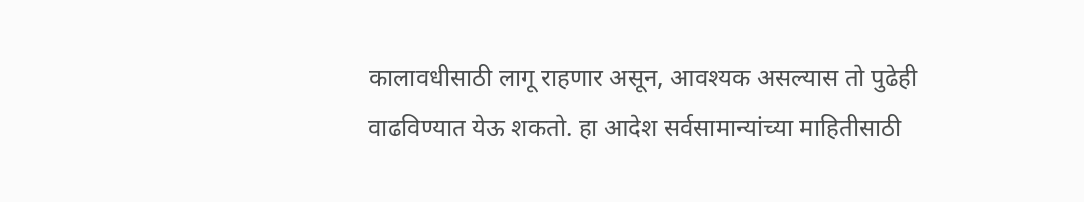कालावधीसाठी लागू राहणार असून, आवश्यक असल्यास तो पुढेही वाढविण्यात येऊ शकतो. हा आदेश सर्वसामान्यांच्या माहितीसाठी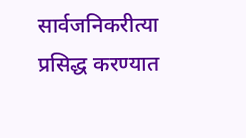सार्वजनिकरीत्या प्रसिद्ध करण्यात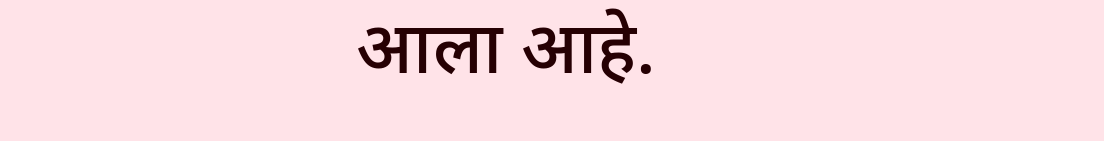आला आहे.